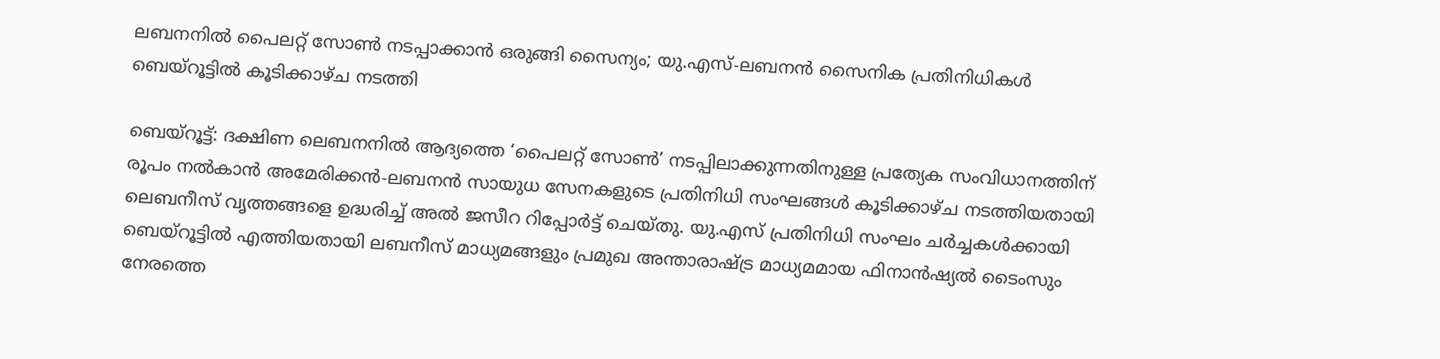ലബനനിൽ പൈലറ്റ് സോൺ നടപ്പാക്കാൻ ഒരുങ്ങി സൈന്യം; യു.എസ്-ലബനൻ സൈനിക പ്രതിനിധികൾ ബെയ്റൂട്ടിൽ കൂടിക്കാഴ്ച നടത്തി

ബെയ്റൂട്ട്: ദക്ഷിണ ലെബനനിൽ ആദ്യത്തെ ‘പൈലറ്റ് സോൺ’ നടപ്പിലാക്കുന്നതിനുള്ള പ്രത്യേക സംവിധാനത്തിന് രൂപം നൽകാൻ അമേരിക്കൻ-ലബനൻ സായുധ സേനകളുടെ പ്രതിനിധി സംഘങ്ങൾ കൂടിക്കാഴ്ച നടത്തിയതായി ലെബനീസ് വൃത്തങ്ങളെ ഉദ്ധരിച്ച് അൽ ജസീറ റിപ്പോർട്ട് ചെയ്തു. യു.എസ് പ്രതിനിധി സംഘം ചർച്ചകൾക്കായി ബെയ്റൂട്ടിൽ എത്തിയതായി ലബനീസ് മാധ്യമങ്ങളും പ്രമുഖ അന്താരാഷ്ട്ര മാധ്യമമായ ഫിനാൻഷ്യൽ ടൈംസും നേരത്തെ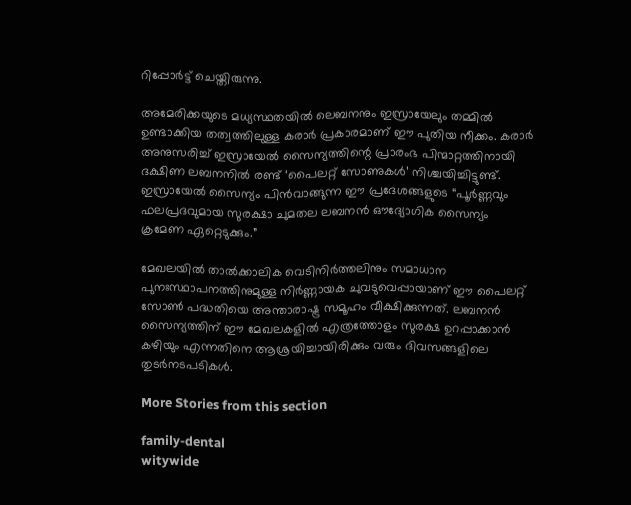റിപ്പോർട്ട് ചെയ്തിരുന്നു.

അമേരിക്കയുടെ മധ്യസ്ഥതയിൽ ലെബനനും ഇസ്രായേലും തമ്മിൽ ഉണ്ടാക്കിയ തത്വത്തിലുള്ള കരാർ പ്രകാരമാണ് ഈ പുതിയ നീക്കം. കരാർ അനുസരിച്ച് ഇസ്രായേൽ സൈന്യത്തിന്റെ പ്രാരംഭ പിന്മാറ്റത്തിനായി ദക്ഷിണ ലബനനിൽ രണ്ട് ‘പൈലറ്റ് സോണുകൾ’ നിശ്ചയിച്ചിട്ടുണ്ട്. ഇസ്രായേൽ സൈന്യം പിൻവാങ്ങുന്ന ഈ പ്രദേശങ്ങളുടെ “പൂർണ്ണവും ഫലപ്രദവുമായ സുരക്ഷാ ചുമതല ലബനൻ ഔദ്യോഗിക സൈന്യം ക്രമേണ ഏറ്റെടുക്കും.”

മേഖലയിൽ താൽക്കാലിക വെടിനിർത്തലിനും സമാധാന പുനഃസ്ഥാപനത്തിനുമുള്ള നിർണ്ണായക ചുവടുവെപ്പായാണ് ഈ പൈലറ്റ് സോൺ പദ്ധതിയെ അന്താരാഷ്ട്ര സമൂഹം വീക്ഷിക്കുന്നത്. ലബനൻ സൈന്യത്തിന് ഈ മേഖലകളിൽ എത്രത്തോളം സുരക്ഷ ഉറപ്പാക്കാൻ കഴിയും എന്നതിനെ ആശ്രയിച്ചായിരിക്കും വരും ദിവസങ്ങളിലെ തുടർനടപടികൾ.

More Stories from this section

family-dental
witywide